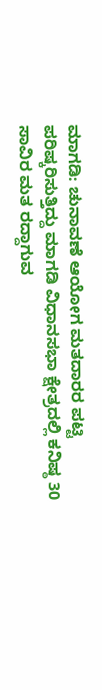ಮಾಗಡಿ: ಚುನಾವಣೆ ಆಯೋಗ ಮತದಾರರ ಪಟ್ಟಿ ಪರಿಷ್ಕರಿಸುತ್ತಿದ್ದು ಮಾಗಡಿ ವಿಧಾನಸಭಾ ಕ್ಷೇತ್ರದಲ್ಲಿ ಕನಿಷ್ಠ 30 ಸಾವಿರ ಮತ ರದ್ದಾಗುವ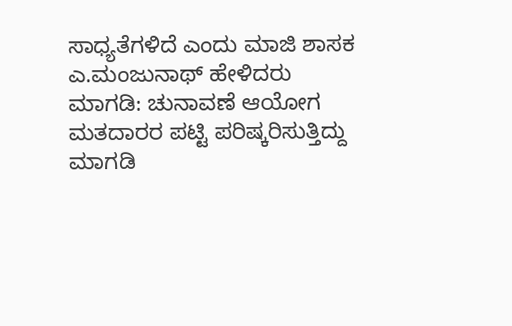ಸಾಧ್ಯತೆಗಳಿದೆ ಎಂದು ಮಾಜಿ ಶಾಸಕ ಎ.ಮಂಜುನಾಥ್ ಹೇಳಿದರು
ಮಾಗಡಿ: ಚುನಾವಣೆ ಆಯೋಗ ಮತದಾರರ ಪಟ್ಟಿ ಪರಿಷ್ಕರಿಸುತ್ತಿದ್ದು ಮಾಗಡಿ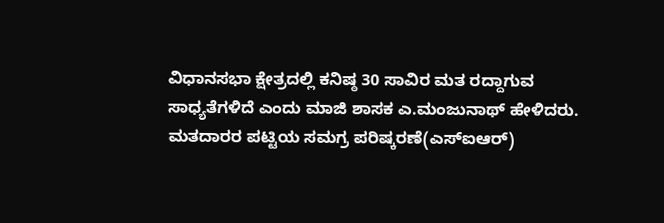ವಿಧಾನಸಭಾ ಕ್ಷೇತ್ರದಲ್ಲಿ ಕನಿಷ್ಠ 30 ಸಾವಿರ ಮತ ರದ್ದಾಗುವ ಸಾಧ್ಯತೆಗಳಿದೆ ಎಂದು ಮಾಜಿ ಶಾಸಕ ಎ.ಮಂಜುನಾಥ್ ಹೇಳಿದರು.
ಮತದಾರರ ಪಟ್ಟಿಯ ಸಮಗ್ರ ಪರಿಷ್ಕರಣೆ(ಎಸ್ಐಆರ್)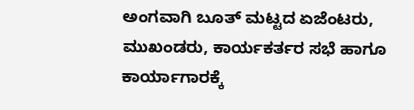ಅಂಗವಾಗಿ ಬೂತ್ ಮಟ್ಟದ ಏಜೆಂಟರು, ಮುಖಂಡರು, ಕಾರ್ಯಕರ್ತರ ಸಭೆ ಹಾಗೂ ಕಾರ್ಯಾಗಾರಕ್ಕೆ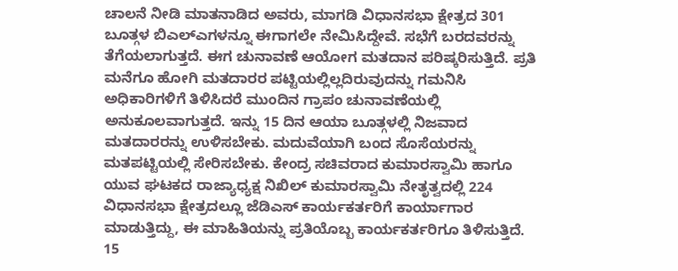ಚಾಲನೆ ನೀಡಿ ಮಾತನಾಡಿದ ಅವರು, ಮಾಗಡಿ ವಿಧಾನಸಭಾ ಕ್ಷೇತ್ರದ 301 ಬೂತ್ಗಳ ಬಿಎಲ್ಎಗಳನ್ನೂ ಈಗಾಗಲೇ ನೇಮಿಸಿದ್ದೇವೆ. ಸಭೆಗೆ ಬರದವರನ್ನು ತೆಗೆಯಲಾಗುತ್ತದೆ. ಈಗ ಚುನಾವಣೆ ಆಯೋಗ ಮತದಾನ ಪರಿಷ್ಕರಿಸುತ್ತಿದೆ. ಪ್ರತಿ ಮನೆಗೂ ಹೋಗಿ ಮತದಾರರ ಪಟ್ಟಿಯಲ್ಲಿಲ್ಲದಿರುವುದನ್ನು ಗಮನಿಸಿ ಅಧಿಕಾರಿಗಳಿಗೆ ತಿಳಿಸಿದರೆ ಮುಂದಿನ ಗ್ರಾಪಂ ಚುನಾವಣೆಯಲ್ಲಿ ಅನುಕೂಲವಾಗುತ್ತದೆ. ಇನ್ನು 15 ದಿನ ಆಯಾ ಬೂತ್ಗಳಲ್ಲಿ ನಿಜವಾದ ಮತದಾರರನ್ನು ಉಳಿಸಬೇಕು. ಮದುವೆಯಾಗಿ ಬಂದ ಸೊಸೆಯರನ್ನು ಮತಪಟ್ಟಿಯಲ್ಲಿ ಸೇರಿಸಬೇಕು. ಕೇಂದ್ರ ಸಚಿವರಾದ ಕುಮಾರಸ್ವಾಮಿ ಹಾಗೂ ಯುವ ಘಟಕದ ರಾಜ್ಯಾಧ್ಯಕ್ಷ ನಿಖಿಲ್ ಕುಮಾರಸ್ವಾಮಿ ನೇತೃತ್ವದಲ್ಲಿ 224 ವಿಧಾನಸಭಾ ಕ್ಷೇತ್ರದಲ್ಲೂ ಜೆಡಿಎಸ್ ಕಾರ್ಯಕರ್ತರಿಗೆ ಕಾರ್ಯಾಗಾರ ಮಾಡುತ್ತಿದ್ದು, ಈ ಮಾಹಿತಿಯನ್ನು ಪ್ರತಿಯೊಬ್ಬ ಕಾರ್ಯಕರ್ತರಿಗೂ ತಿಳಿಸುತ್ತಿದೆ. 15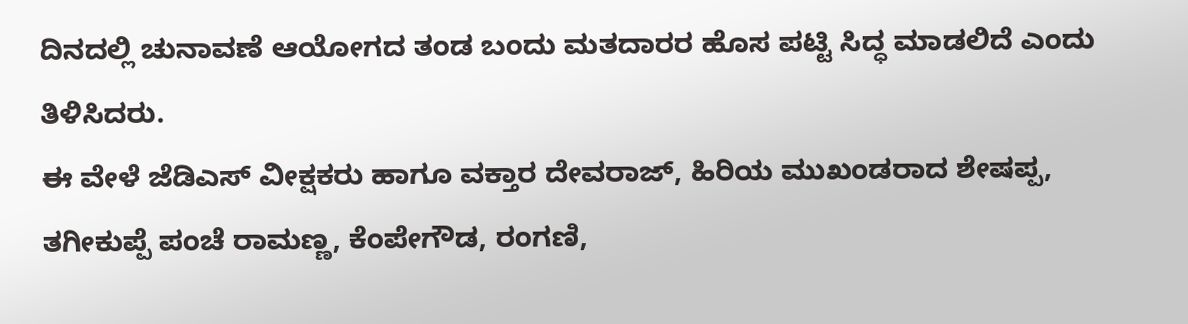ದಿನದಲ್ಲಿ ಚುನಾವಣೆ ಆಯೋಗದ ತಂಡ ಬಂದು ಮತದಾರರ ಹೊಸ ಪಟ್ಟಿ ಸಿದ್ಧ ಮಾಡಲಿದೆ ಎಂದು ತಿಳಿಸಿದರು.
ಈ ವೇಳೆ ಜೆಡಿಎಸ್ ವೀಕ್ಷಕರು ಹಾಗೂ ವಕ್ತಾರ ದೇವರಾಜ್, ಹಿರಿಯ ಮುಖಂಡರಾದ ಶೇಷಪ್ಪ, ತಗೀಕುಪ್ಪೆ ಪಂಚೆ ರಾಮಣ್ಣ, ಕೆಂಪೇಗೌಡ, ರಂಗಣಿ,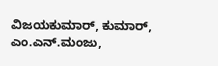ವಿಜಯಕುಮಾರ್, ಕುಮಾರ್, ಎಂ.ಎನ್.ಮಂಜು,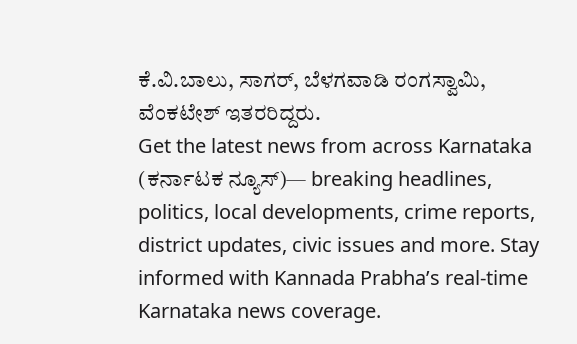ಕೆ.ವಿ.ಬಾಲು, ಸಾಗರ್, ಬೆಳಗವಾಡಿ ರಂಗಸ್ವಾಮಿ, ವೆಂಕಟೇಶ್ ಇತರರಿದ್ದರು.
Get the latest news from across Karnataka (ಕರ್ನಾಟಕ ನ್ಯೂಸ್)— breaking headlines, politics, local developments, crime reports, district updates, civic issues and more. Stay informed with Kannada Prabha’s real‑time Karnataka news coverage.